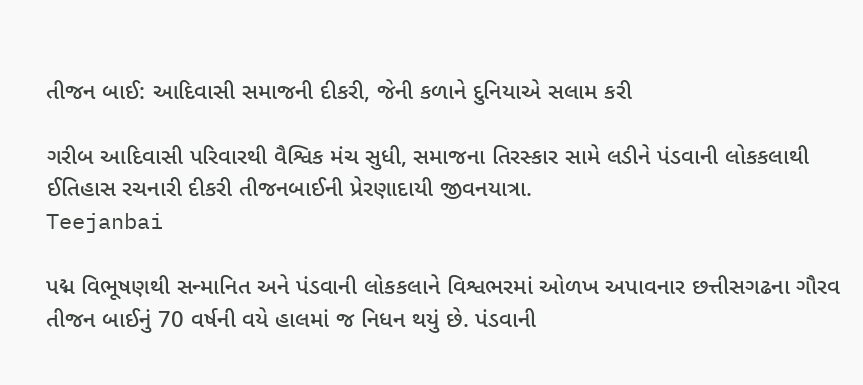તીજન બાઈ: આદિવાસી સમાજની દીકરી, જેની કળાને દુનિયાએ સલામ કરી

ગરીબ આદિવાસી પરિવારથી વૈશ્વિક મંચ સુધી, સમાજના તિરસ્કાર સામે લડીને પંડવાની લોકકલાથી ઈતિહાસ રચનારી દીકરી તીજનબાઈની પ્રેરણાદાયી જીવનયાત્રા.
Teejanbai

પદ્મ વિભૂષણથી સન્માનિત અને પંડવાની લોકકલાને વિશ્વભરમાં ઓળખ અપાવનાર છત્તીસગઢના ગૌરવ તીજન બાઈનું 70 વર્ષની વયે હાલમાં જ નિધન થયું છે. પંડવાની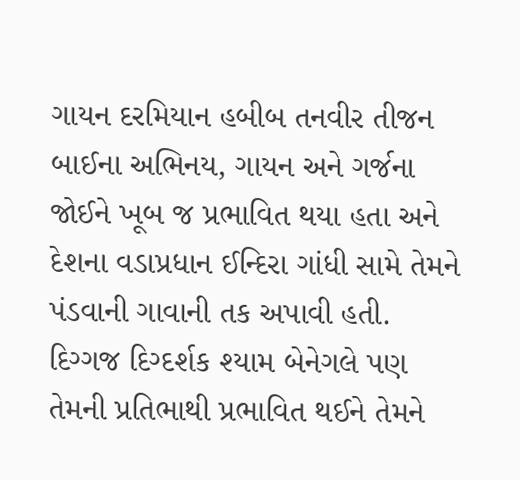ગાયન દરમિયાન હબીબ તનવીર તીજન બાઈના અભિનય, ગાયન અને ગર્જના જોઈને ખૂબ જ પ્રભાવિત થયા હતા અને દેશના વડાપ્રધાન ઈન્દિરા ગાંધી સામે તેમને પંડવાની ગાવાની તક અપાવી હતી. દિગ્ગજ દિગ્દર્શક શ્યામ બેનેગલે પણ તેમની પ્રતિભાથી પ્રભાવિત થઈને તેમને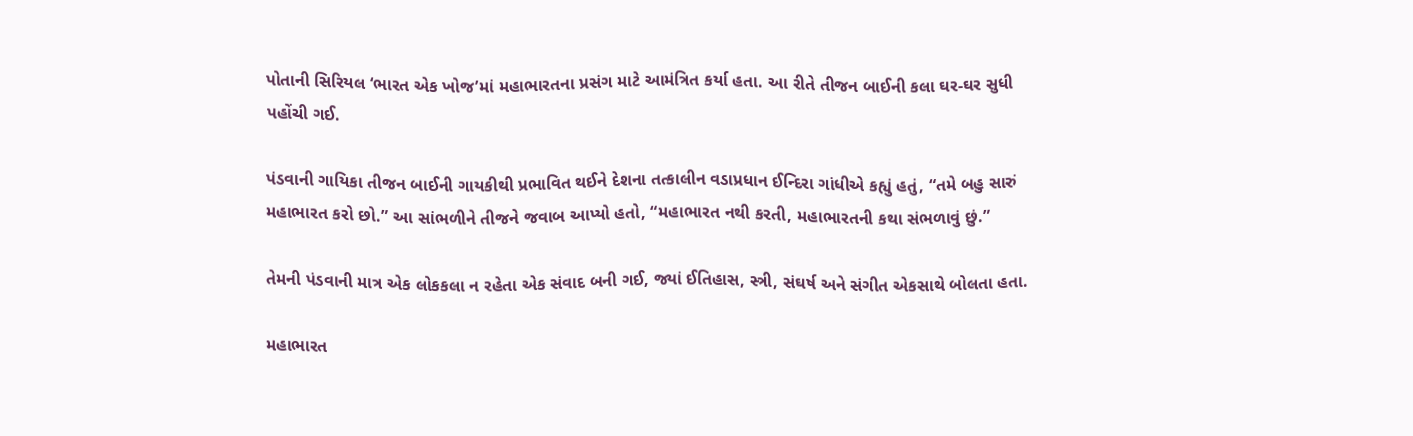પોતાની સિરિયલ ‘ભારત એક ખોજ’માં મહાભારતના પ્રસંગ માટે આમંત્રિત કર્યા હતા. આ રીતે તીજન બાઈની કલા ઘર-ઘર સુધી પહોંચી ગઈ.

પંડવાની ગાયિકા તીજન બાઈની ગાયકીથી પ્રભાવિત થઈને દેશના તત્કાલીન વડાપ્રધાન ઈન્દિરા ગાંધીએ કહ્યું હતું, “તમે બહુ સારું મહાભારત કરો છો.” આ સાંભળીને તીજને જવાબ આપ્યો હતો, “મહાભારત નથી કરતી, મહાભારતની કથા સંભળાવું છું.”

તેમની પંડવાની માત્ર એક લોકકલા ન રહેતા એક સંવાદ બની ગઈ, જ્યાં ઈતિહાસ, સ્ત્રી, સંઘર્ષ અને સંગીત એકસાથે બોલતા હતા.

મહાભારત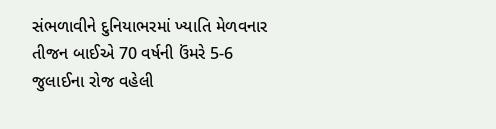સંભળાવીને દુનિયાભરમાં ખ્યાતિ મેળવનાર તીજન બાઈએ 70 વર્ષની ઉંમરે 5-6 જુલાઈના રોજ વહેલી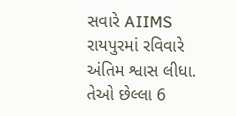સવારે AIIMS રાયપુરમાં રવિવારે અંતિમ શ્વાસ લીધા. તેઓ છેલ્લા 6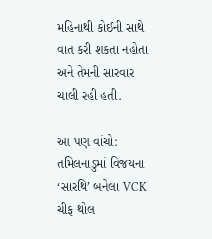મહિનાથી કોઈની સાથે વાત કરી શકતા નહોતા અને તેમની સારવાર ચાલી રહી હતી.

આ પણ વાંચો: તમિલનાડુમાં વિજયના ‘સારથિ’ બનેલા VCK ચીફ થોલ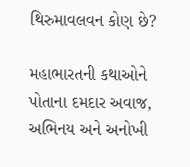થિરુમાવલવન કોણ છે?

મહાભારતની કથાઓને પોતાના દમદાર અવાજ, અભિનય અને અનોખી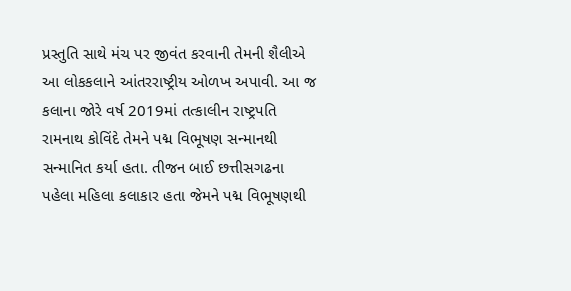પ્રસ્તુતિ સાથે મંચ પર જીવંત કરવાની તેમની શૈલીએ આ લોકકલાને આંતરરાષ્ટ્રીય ઓળખ અપાવી. આ જ કલાના જોરે વર્ષ 2019માં તત્કાલીન રાષ્ટ્રપતિ રામનાથ કોવિંદે તેમને પદ્મ વિભૂષણ સન્માનથી સન્માનિત કર્યા હતા. તીજન બાઈ છત્તીસગઢના પહેલા મહિલા કલાકાર હતા જેમને પદ્મ વિભૂષણથી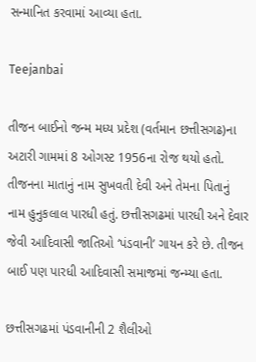સન્માનિત કરવામાં આવ્યા હતા.

Teejanbai

તીજન બાઈનો જન્મ મધ્ય પ્રદેશ (વર્તમાન છત્તીસગઢ)ના અટારી ગામમાં 8 ઓગસ્ટ 1956ના રોજ થયો હતો. તીજનના માતાનું નામ સુખવતી દેવી અને તેમના પિતાનું નામ હુનુકલાલ પારધી હતું. છત્તીસગઢમાં પારધી અને દેવાર જેવી આદિવાસી જાતિઓ ‘પંડવાની’ ગાયન કરે છે. તીજન બાઈ પણ પારધી આદિવાસી સમાજમાં જન્મ્યા હતા.

છત્તીસગઢમાં પંડવાનીની 2 શૈલીઓ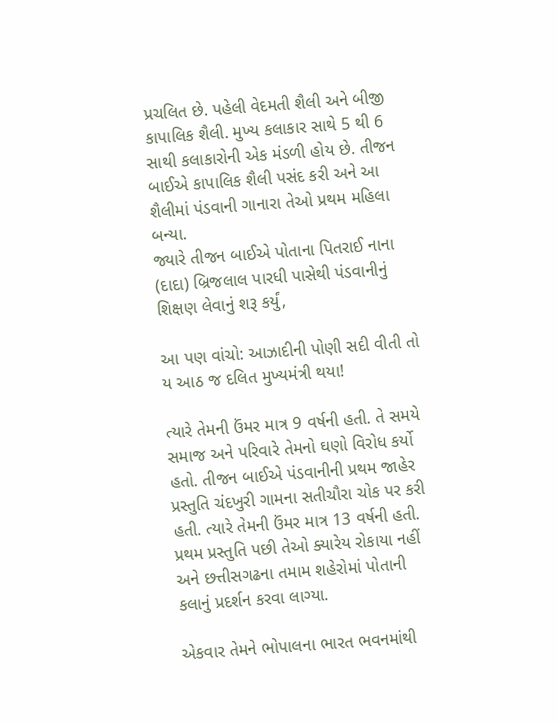પ્રચલિત છે. પહેલી વેદમતી શૈલી અને બીજી કાપાલિક શૈલી. મુખ્ય કલાકાર સાથે 5 થી 6 સાથી કલાકારોની એક મંડળી હોય છે. તીજન બાઈએ કાપાલિક શૈલી પસંદ કરી અને આ શૈલીમાં પંડવાની ગાનારા તેઓ પ્રથમ મહિલા બન્યા.
જ્યારે તીજન બાઈએ પોતાના પિતરાઈ નાના (દાદા) બ્રિજલાલ પારધી પાસેથી પંડવાનીનું શિક્ષણ લેવાનું શરૂ કર્યું,

આ પણ વાંચો: આઝાદીની પોણી સદી વીતી તો ય આઠ જ દલિત મુખ્યમંત્રી થયા!

ત્યારે તેમની ઉંમર માત્ર 9 વર્ષની હતી. તે સમયે સમાજ અને પરિવારે તેમનો ઘણો વિરોધ કર્યો હતો. તીજન બાઈએ પંડવાનીની પ્રથમ જાહેર પ્રસ્તુતિ ચંદખુરી ગામના સતીચૌરા ચોક પર કરી હતી. ત્યારે તેમની ઉંમર માત્ર 13 વર્ષની હતી. પ્રથમ પ્રસ્તુતિ પછી તેઓ ક્યારેય રોકાયા નહીં અને છત્તીસગઢના તમામ શહેરોમાં પોતાની કલાનું પ્રદર્શન કરવા લાગ્યા.

એકવાર તેમને ભોપાલના ભારત ભવનમાંથી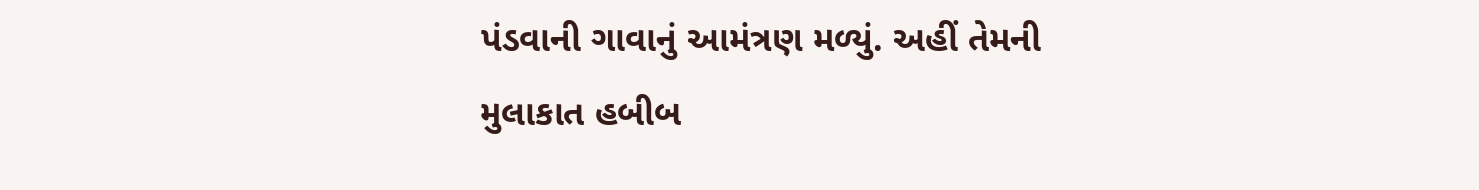પંડવાની ગાવાનું આમંત્રણ મળ્યું. અહીં તેમની મુલાકાત હબીબ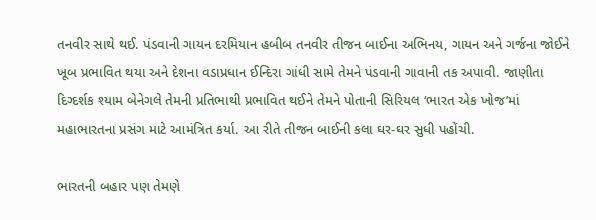તનવીર સાથે થઈ. પંડવાની ગાયન દરમિયાન હબીબ તનવીર તીજન બાઈના અભિનય, ગાયન અને ગર્જના જોઈને ખૂબ પ્રભાવિત થયા અને દેશના વડાપ્રધાન ઈન્દિરા ગાંધી સામે તેમને પંડવાની ગાવાની તક અપાવી. જાણીતા દિગ્દર્શક શ્યામ બેનેગલે તેમની પ્રતિભાથી પ્રભાવિત થઈને તેમને પોતાની સિરિયલ ‘ભારત એક ખોજ’માં મહાભારતના પ્રસંગ માટે આમંત્રિત કર્યા. આ રીતે તીજન બાઈની કલા ઘર-ઘર સુધી પહોંચી.

ભારતની બહાર પણ તેમણે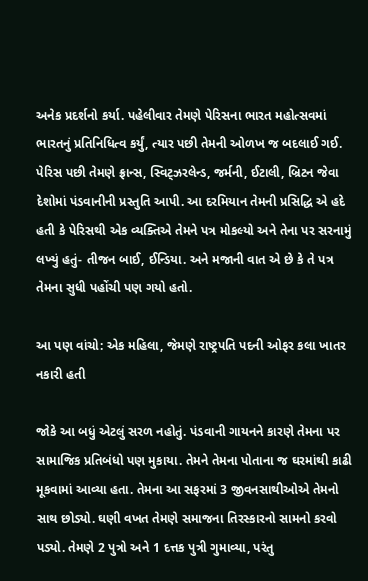અનેક પ્રદર્શનો કર્યા. પહેલીવાર તેમણે પેરિસના ભારત મહોત્સવમાં ભારતનું પ્રતિનિધિત્વ કર્યું, ત્યાર પછી તેમની ઓળખ જ બદલાઈ ગઈ. પેરિસ પછી તેમણે ફ્રાન્સ, સ્વિટ્ઝરલેન્ડ, જર્મની, ઈટાલી, બ્રિટન જેવા દેશોમાં પંડવાનીની પ્રસ્તુતિ આપી. આ દરમિયાન તેમની પ્રસિદ્ધિ એ હદે હતી કે પેરિસથી એક વ્યક્તિએ તેમને પત્ર મોકલ્યો અને તેના પર સરનામું લખ્યું હતું- તીજન બાઈ, ઈન્ડિયા. અને મજાની વાત એ છે કે તે પત્ર તેમના સુધી પહોંચી પણ ગયો હતો.

આ પણ વાંચો: એક મહિલા, જેમણે રાષ્ટ્રપતિ પદની ઓફર કલા ખાતર નકારી હતી

જોકે આ બધું એટલું સરળ નહોતું. પંડવાની ગાયનને કારણે તેમના પર સામાજિક પ્રતિબંધો પણ મુકાયા. તેમને તેમના પોતાના જ ઘરમાંથી કાઢી મૂકવામાં આવ્યા હતા. તેમના આ સફરમાં 3 જીવનસાથીઓએ તેમનો સાથ છોડ્યો. ઘણી વખત તેમણે સમાજના તિરસ્કારનો સામનો કરવો પડ્યો. તેમણે 2 પુત્રો અને 1 દત્તક પુત્રી ગુમાવ્યા, પરંતુ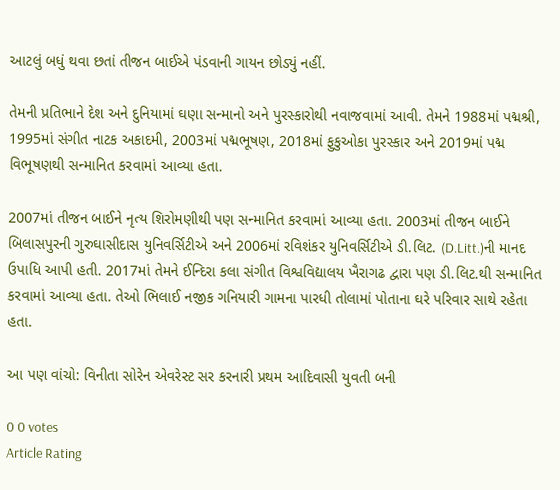આટલું બધું થવા છતાં તીજન બાઈએ પંડવાની ગાયન છોડ્યું નહીં.

તેમની પ્રતિભાને દેશ અને દુનિયામાં ઘણા સન્માનો અને પુરસ્કારોથી નવાજવામાં આવી. તેમને 1988માં પદ્મશ્રી, 1995માં સંગીત નાટક અકાદમી, 2003માં પદ્મભૂષણ, 2018માં ફુકુઓકા પુરસ્કાર અને 2019માં પદ્મ વિભૂષણથી સન્માનિત કરવામાં આવ્યા હતા.

2007માં તીજન બાઈને નૃત્ય શિરોમણીથી પણ સન્માનિત કરવામાં આવ્યા હતા. 2003માં તીજન બાઈને બિલાસપુરની ગુરુઘાસીદાસ યુનિવર્સિટીએ અને 2006માં રવિશંકર યુનિવર્સિટીએ ડી.લિટ. (D.Litt.)ની માનદ ઉપાધિ આપી હતી. 2017માં તેમને ઈન્દિરા કલા સંગીત વિશ્વવિદ્યાલય ખૈરાગઢ દ્વારા પણ ડી.લિટ.થી સન્માનિત કરવામાં આવ્યા હતા. તેઓ ભિલાઈ નજીક ગનિયારી ગામના પારધી તોલામાં પોતાના ઘરે પરિવાર સાથે રહેતા હતા.

આ પણ વાંચો: વિનીતા સોરેન એવરેસ્ટ સર કરનારી પ્રથમ આદિવાસી યુવતી બની

0 0 votes
Article Rating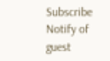Subscribe
Notify of
guest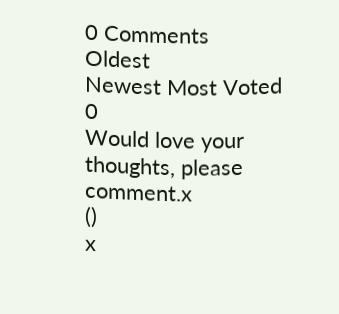0 Comments
Oldest
Newest Most Voted
0
Would love your thoughts, please comment.x
()
x